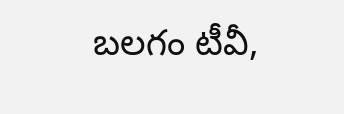బలగం టీవీ,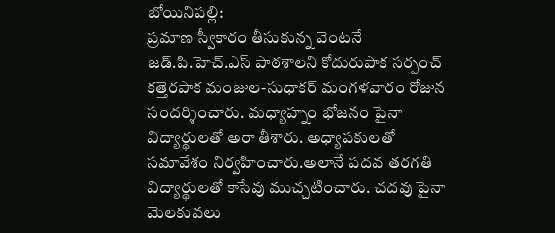బోయినిపల్లి:
ప్రమాణ స్వీకారం తీసుకున్న వెంటనే జడ్.పి.హెచ్.ఎస్ పాఠశాలని కోదురుపాక సర్పంచ్ కత్తెరపాక మంజుల-సుధాకర్ మంగళవారం రోజున సందర్శించారు. మధ్యాహ్నం భోజనం పైనా విద్యార్థులతో అరా తీశారు. అధ్యాపకులతో సమావేశం నిర్వహించారు.అలానే పదవ తరగతి విద్యార్థులతో కాసేవు ముచ్చటించారు. చదవు పైనా మెలకువలు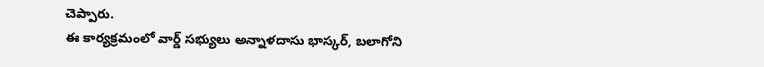చెప్పారు.
ఈ కార్యక్రమంలో వార్డ్ సభ్యులు అన్నాళదాసు భాస్కర్, బలాగోని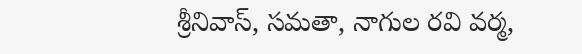శ్రీనివాస్, సమతా, నాగుల రవి వర్మ,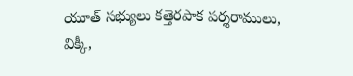యూత్ సభ్యులు కత్తెరపాక పర్శరాములు, విక్కీ,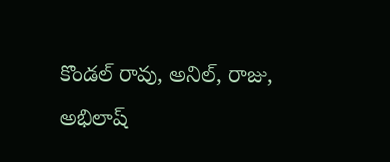కొండల్ రావు, అనిల్, రాజు, అభిలాష్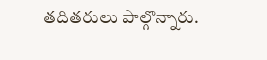తదితరులు పాల్గొన్నారు.